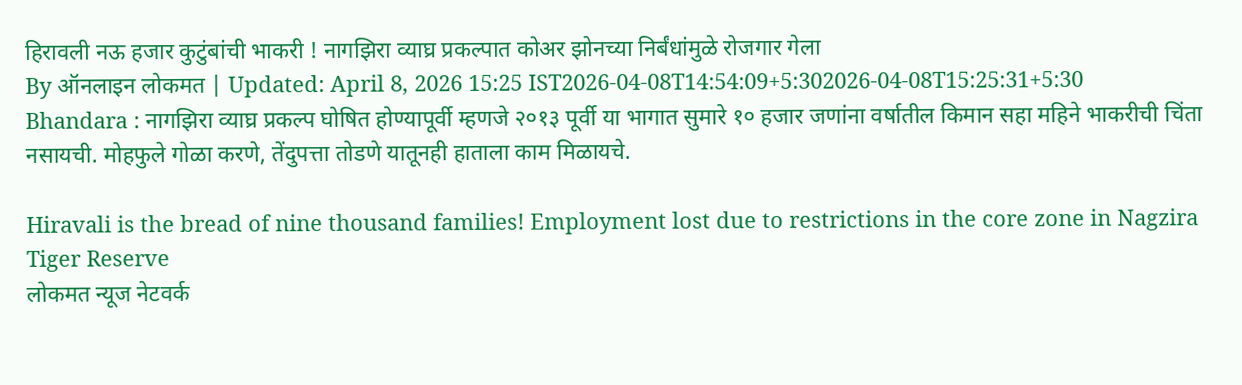हिरावली नऊ हजार कुटुंबांची भाकरी ! नागझिरा व्याघ्र प्रकल्पात कोअर झोनच्या निर्बंधांमुळे रोजगार गेला
By ऑनलाइन लोकमत | Updated: April 8, 2026 15:25 IST2026-04-08T14:54:09+5:302026-04-08T15:25:31+5:30
Bhandara : नागझिरा व्याघ्र प्रकल्प घोषित होण्यापूर्वी म्हणजे २०१३ पूर्वी या भागात सुमारे १० हजार जणांना वर्षातील किमान सहा महिने भाकरीची चिंता नसायची. मोहफुले गोळा करणे, तेंदुपत्ता तोडणे यातूनही हाताला काम मिळायचे.

Hiravali is the bread of nine thousand families! Employment lost due to restrictions in the core zone in Nagzira Tiger Reserve
लोकमत न्यूज नेटवर्क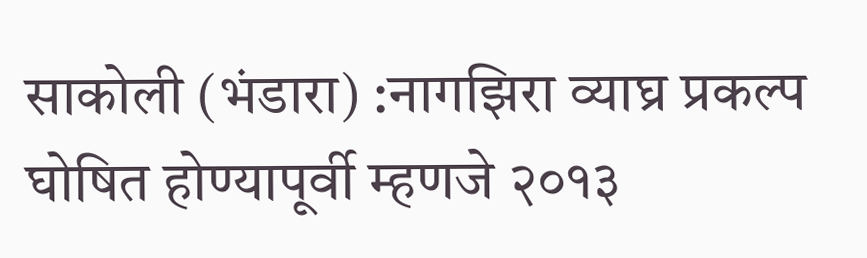साकोली (भंडारा) :नागझिरा व्याघ्र प्रकल्प घोषित होण्यापूर्वी म्हणजे २०१३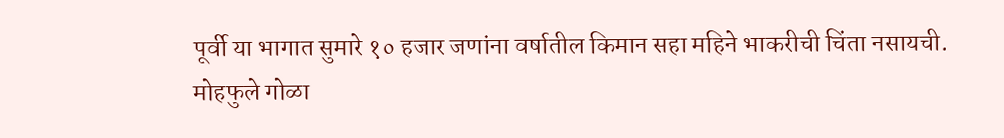पूर्वी या भागात सुमारे १० हजार जणांना वर्षातील किमान सहा महिने भाकरीची चिंता नसायची. मोहफुले गोळा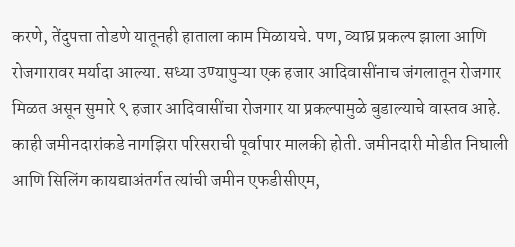करणे, तेंदुपत्ता तोडणे यातूनही हाताला काम मिळायचे. पण, व्याघ्र प्रकल्प झाला आणि रोजगारावर मर्यादा आल्या. सध्या उण्यापुऱ्या एक हजार आदिवासींनाच जंगलातून रोजगार मिळत असून सुमारे ९ हजार आदिवासींचा रोजगार या प्रकल्पामुळे बुडाल्याचे वास्तव आहे.
काही जमीनदारांकडे नागझिरा परिसराची पूर्वापार मालकी होती. जमीनदारी मोडीत निघाली आणि सिलिंग कायद्याअंतर्गत त्यांची जमीन एफडीसीएम,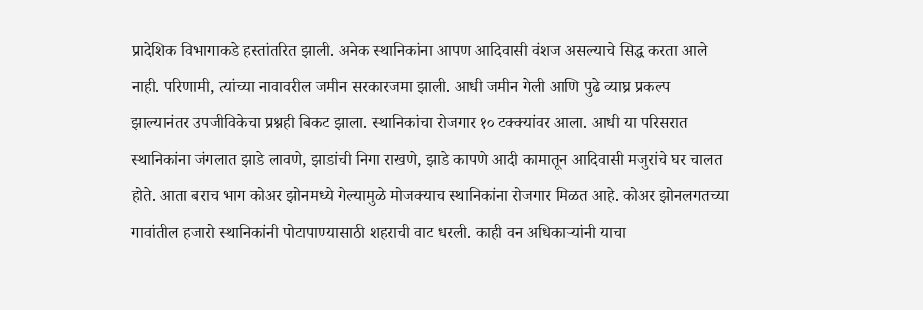प्रादेशिक विभागाकडे हस्तांतरित झाली. अनेक स्थानिकांना आपण आदिवासी वंशज असल्याचे सिद्ध करता आले नाही. परिणामी, त्यांच्या नावावरील जमीन सरकारजमा झाली. आधी जमीन गेली आणि पुढे व्याघ्र प्रकल्प झाल्यानंतर उपजीविकेचा प्रश्नही बिकट झाला. स्थानिकांचा रोजगार १० टक्क्यांवर आला. आधी या परिसरात स्थानिकांना जंगलात झाडे लावणे, झाडांची निगा राखणे, झाडे कापणे आदी कामातून आदिवासी मजुरांचे घर चालत होते. आता बराच भाग कोअर झोनमध्ये गेल्यामुळे मोजक्याच स्थानिकांना रोजगार मिळत आहे. कोअर झोनलगतच्या गावांतील हजारो स्थानिकांनी पोटापाण्यासाठी शहराची वाट धरली. काही वन अधिकाऱ्यांनी याचा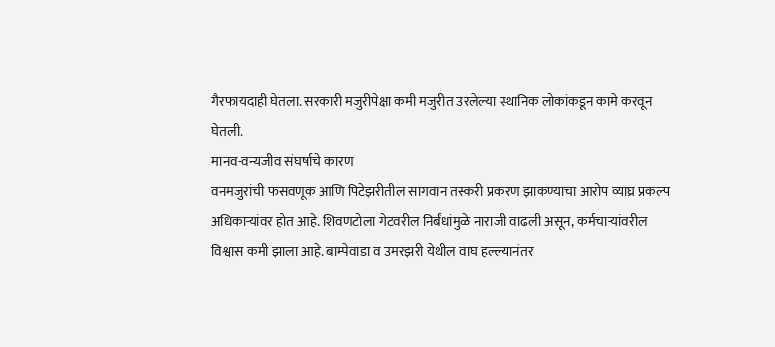गैरफायदाही घेतला. सरकारी मजुरीपेक्षा कमी मजुरीत उरलेल्या स्थानिक लोकांकडून कामे करवून घेतली.
मानव-वन्यजीव संघर्षाचे कारण
वनमजुरांची फसवणूक आणि पिटेझरीतील सागवान तस्करी प्रकरण झाकण्याचा आरोप व्याघ्र प्रकल्प अधिकाऱ्यांवर होत आहे. शिवणटोला गेटवरील निर्बंधांमुळे नाराजी वाढली असून, कर्मचाऱ्यांवरील विश्वास कमी झाला आहे. बाम्पेवाडा व उमरझरी येथील वाघ हल्ल्यानंतर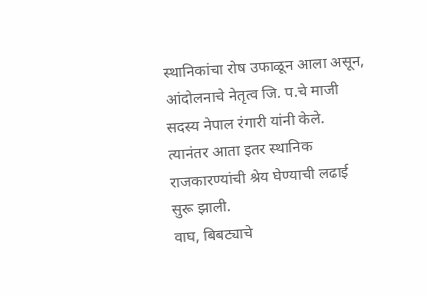स्थानिकांचा रोष उफाळून आला असून, आंदोलनाचे नेतृत्व जि. प.चे माजी सदस्य नेपाल रंगारी यांनी केले. त्यानंतर आता इतर स्थानिक राजकारण्यांची श्रेय घेण्याची लढाई सुरू झाली.
वाघ, बिबट्याचे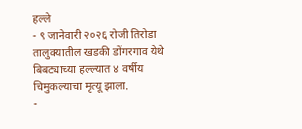हल्ले
- ९ जानेवारी २०२६ रोजी तिरोडा तालुक्यातील खडकी डोंगरगाव येथे बिबट्याच्या हल्ल्यात ४ वर्षीय चिमुकल्याचा मृत्यू झाला.
-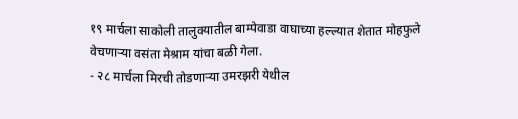१९ मार्चला साकोली तालुक्यातील बाम्पेवाडा वाघाच्या हल्ल्यात शेतात मोहफुले वेचणाऱ्या वसंता मेश्राम यांचा बळी गेला.
- २८ मार्चला मिरची तोडणाऱ्या उमरझरी येथील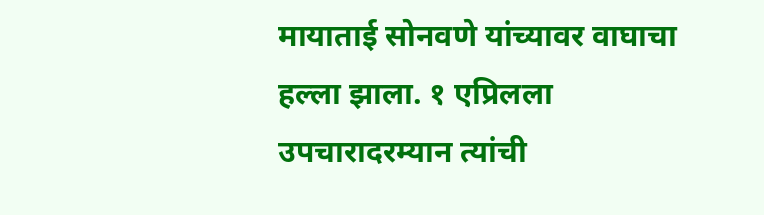मायाताई सोनवणे यांच्यावर वाघाचा हल्ला झाला. १ एप्रिलला उपचारादरम्यान त्यांची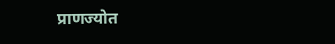प्राणज्योत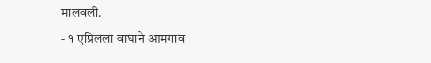मालवली.
- १ एप्रिलला वाघाने आमगाव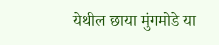येथील छाया मुंगमोडे या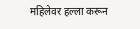महिलेवर हल्ला करून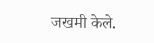जखमी केले.